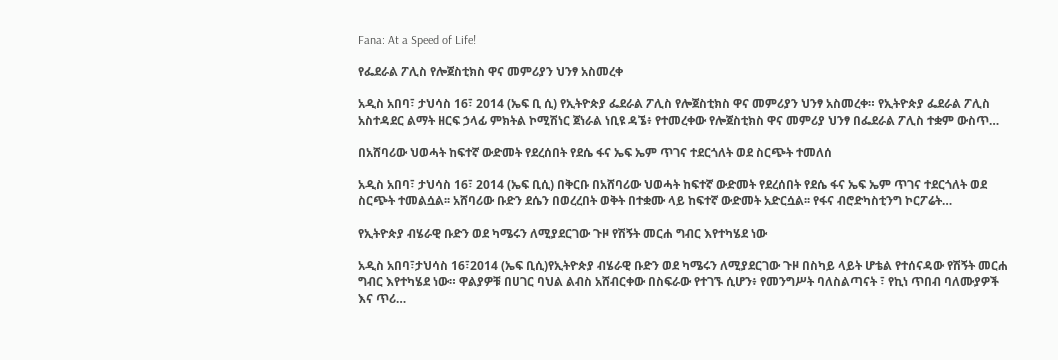Fana: At a Speed of Life!

የፌደራል ፖሊስ የሎጀስቲክስ ዋና መምሪያን ህንፃ አስመረቀ

አዲስ አበባ፣ ታህሳስ 16፣ 2014 (ኤፍ ቢ ሲ) የኢትዮጵያ ፌደራል ፖሊስ የሎጀስቲክስ ዋና መምሪያን ህንፃ አስመረቀ። የኢትዮጵያ ፌደራል ፖሊስ አስተዳደር ልማት ዘርፍ ኃላፊ ምክትል ኮሚሽነር ጀነራል ነቢዩ ዳኜ፥ የተመረቀው የሎጀስቲክስ ዋና መምሪያ ህንፃ በፌደራል ፖሊስ ተቋም ውስጥ…

በአሸባሪው ህወሓት ከፍተኛ ውድመት የደረሰበት የደሴ ፋና ኤፍ ኤም ጥገና ተደርጎለት ወደ ስርጭት ተመለሰ

አዲስ አበባ፣ ታህሳስ 16፣ 2014 (ኤፍ ቢሲ) በቅርቡ በአሸባሪው ህወሓት ከፍተኛ ውድመት የደረሰበት የደሴ ፋና ኤፍ ኤም ጥገና ተደርጎለት ወደ ስርጭት ተመልሷል፡፡ አሸባሪው ቡድን ደሴን በወረረበት ወቅት በተቋሙ ላይ ከፍተኛ ውድመት አድርሷል፡፡ የፋና ብሮድካስቲንግ ኮርፖሬት…

የኢትዮጵያ ብሄራዊ ቡድን ወደ ካሜሩን ለሚያደርገው ጉዞ የሽኝት መርሐ ግብር እየተካሄደ ነው

አዲስ አበባ፣ታህሳስ 16፣2014 (ኤፍ ቢሲ)የኢትዮጵያ ብሄራዊ ቡድን ወደ ካሜሩን ለሚያደርገው ጉዞ በስካይ ላይት ሆቴል የተሰናዳው የሽኝት መርሐ ግብር እየተካሄደ ነው። ዋልያዎቹ በሀገር ባህል ልብስ አሸብርቀው በስፍራው የተገኙ ሲሆን፥ የመንግሥት ባለስልጣናት ፣ የኪነ ጥበብ ባለሙያዎች እና ጥሪ…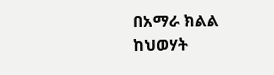በአማራ ክልል ከህወሃት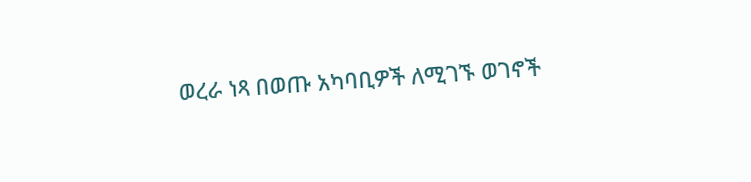ወረራ ነጻ በወጡ አካባቢዎች ለሚገኙ ወገኖች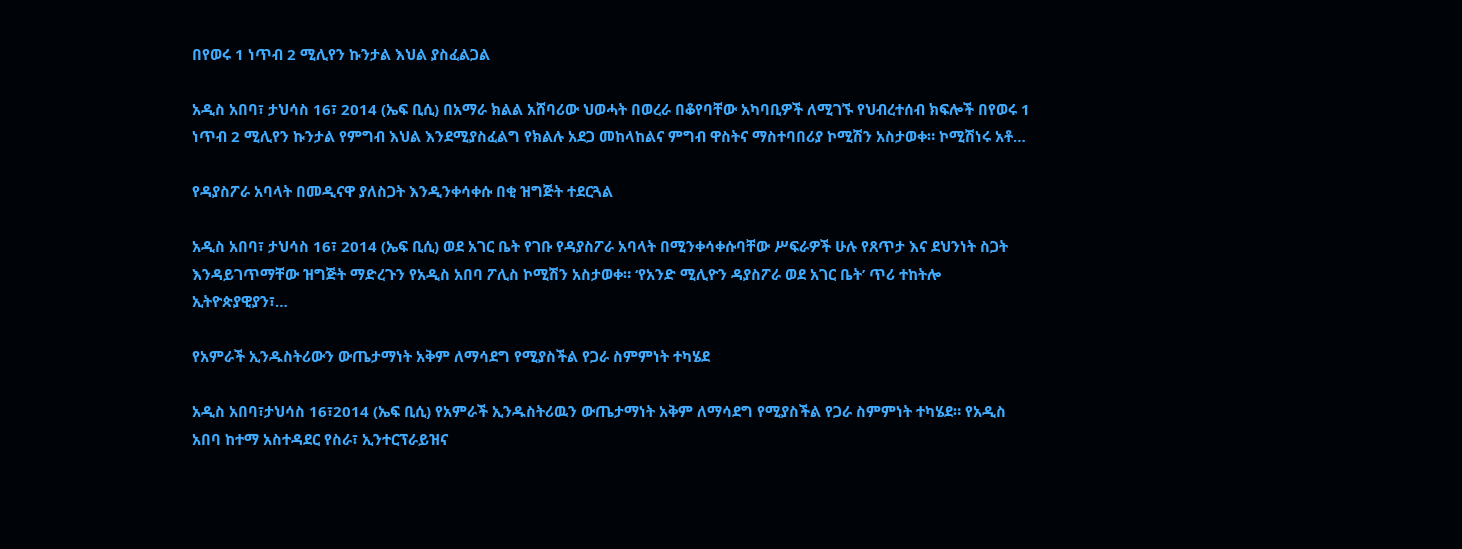በየወሩ 1 ነጥብ 2 ሚሊየን ኩንታል እህል ያስፈልጋል

አዲስ አበባ፣ ታህሳስ 16፣ 2014 (ኤፍ ቢሲ) በአማራ ክልል አሸባሪው ህወሓት በወረራ በቆየባቸው አካባቢዎች ለሚገኙ የህብረተሰብ ክፍሎች በየወሩ 1 ነጥብ 2 ሚሊየን ኩንታል የምግብ እህል እንደሚያስፈልግ የክልሉ አደጋ መከላከልና ምግብ ዋስትና ማስተባበሪያ ኮሚሽን አስታወቀ። ኮሚሽነሩ አቶ…

የዳያስፖራ አባላት በመዲናዋ ያለስጋት እንዲንቀሳቀሱ በቂ ዝግጅት ተደርጓል

አዲስ አበባ፣ ታህሳስ 16፣ 2014 (ኤፍ ቢሲ) ወደ አገር ቤት የገቡ የዳያስፖራ አባላት በሚንቀሳቀሱባቸው ሥፍራዎች ሁሉ የጸጥታ እና ደህንነት ስጋት እንዳይገጥማቸው ዝግጅት ማድረጉን የአዲስ አበባ ፖሊስ ኮሚሽን አስታወቀ። ‘የአንድ ሚሊዮን ዳያስፖራ ወደ አገር ቤት’ ጥሪ ተከትሎ ኢትዮጵያዊያን፣…

የአምራች ኢንዱስትሪውን ውጤታማነት አቅም ለማሳደግ የሚያስችል የጋራ ስምምነት ተካሄደ

አዲስ አበባ፣ታህሳስ 16፣2014 (ኤፍ ቢሲ) የአምራች ኢንዱስትሪዉን ውጤታማነት አቅም ለማሳደግ የሚያስችል የጋራ ስምምነት ተካሄደ። የአዲስ አበባ ከተማ አስተዳደር የስራ፣ ኢንተርፕራይዝና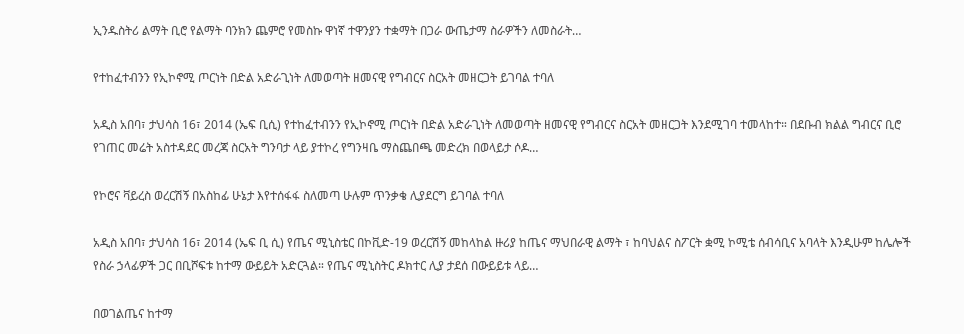ኢንዱስትሪ ልማት ቢሮ የልማት ባንክን ጨምሮ የመስኩ ዋነኛ ተዋንያን ተቋማት በጋራ ውጤታማ ስራዎችን ለመስራት…

የተከፈተብንን የኢኮኖሚ ጦርነት በድል አድራጊነት ለመወጣት ዘመናዊ የግብርና ስርአት መዘርጋት ይገባል ተባለ

አዲስ አበባ፣ ታህሳስ 16፣ 2014 (ኤፍ ቢሲ) የተከፈተብንን የኢኮኖሚ ጦርነት በድል አድራጊነት ለመወጣት ዘመናዊ የግብርና ስርአት መዘርጋት እንደሚገባ ተመላከተ። በደቡብ ክልል ግብርና ቢሮ የገጠር መሬት አስተዳደር መረጃ ስርአት ግንባታ ላይ ያተኮረ የግንዛቤ ማስጨበጫ መድረክ በወላይታ ሶዶ…

የኮሮና ቫይረስ ወረርሽኝ በአስከፊ ሁኔታ እየተሰፋፋ ስለመጣ ሁሉም ጥንቃቄ ሊያደርግ ይገባል ተባለ

አዲስ አበባ፣ ታህሳስ 16፣ 2014 (ኤፍ ቢ ሲ) የጤና ሚኒስቴር በኮቪድ-19 ወረርሽኝ መከላከል ዙሪያ ከጤና ማህበራዊ ልማት ፣ ከባህልና ስፖርት ቋሚ ኮሚቴ ሰብሳቢና አባላት እንዲሁም ከሌሎች የስራ ኃላፊዎች ጋር በቢሾፍቱ ከተማ ውይይት አድርጓል። የጤና ሚኒስትር ዶክተር ሊያ ታደሰ በውይይቱ ላይ…

በወገልጤና ከተማ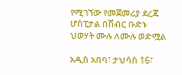የሚገኘው የመጀመሪያ ደረጃ ሆስፒታል በሽብር ቡድኑ ህወሃት ሙሉ ለሙሉ ወድሟል

አዲስ አበባ፣ ታህሳስ 16፣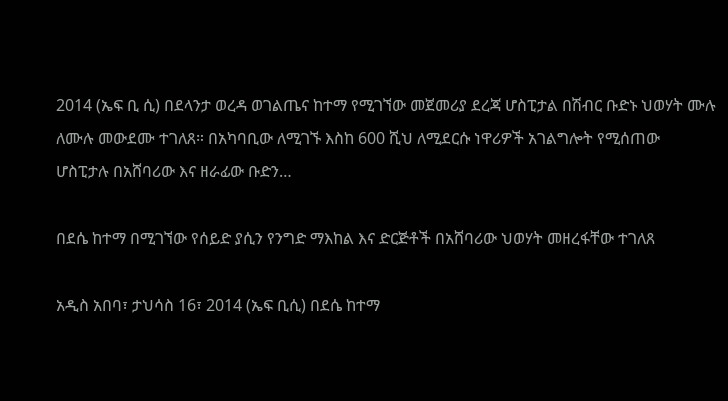2014 (ኤፍ ቢ ሲ) በደላንታ ወረዳ ወገልጤና ከተማ የሚገኘው መጀመሪያ ደረጃ ሆስፒታል በሽብር ቡድኑ ህወሃት ሙሉ ለሙሉ መውደሙ ተገለጸ። በአካባቢው ለሚገኙ እስከ 600 ሺህ ለሚደርሱ ነዋሪዎች አገልግሎት የሚሰጠው ሆስፒታሉ በአሸባሪው እና ዘራፊው ቡድን…

በደሴ ከተማ በሚገኘው የሰይድ ያሲን የንግድ ማእከል እና ድርጅቶች በአሸባሪው ህወሃት መዘረፋቸው ተገለጸ

አዲስ አበባ፣ ታህሳስ 16፣ 2014 (ኤፍ ቢሲ) በደሴ ከተማ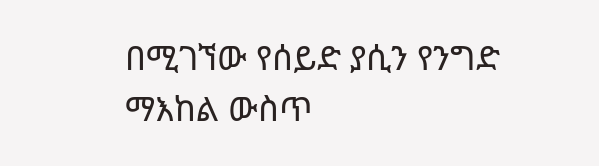በሚገኘው የሰይድ ያሲን የንግድ ማእከል ውስጥ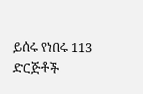ይሰሩ የነበሩ 113 ድርጅቶች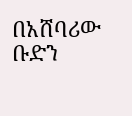በአሸባሪው ቡድን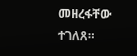መዘረፋቸው ተገለጸ።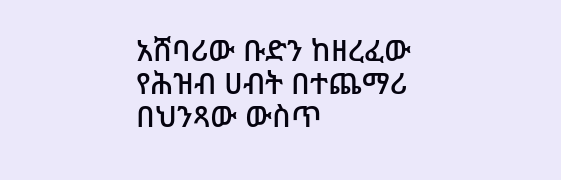አሸባሪው ቡድን ከዘረፈው የሕዝብ ሀብት በተጨማሪ በህንጻው ውስጥ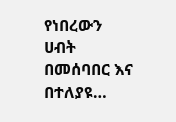የነበረውን ሀብት በመሰባበር እና በተለያዩ…